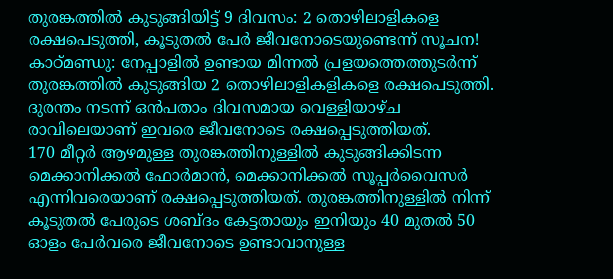തുരങ്കത്തിൽ കുടുങ്ങിയിട്ട് 9 ദിവസം: 2 തൊഴിലാളികളെ രക്ഷപെടുത്തി, കൂടുതൽ പേർ ജീവനോടെയുണ്ടെന്ന് സൂചന!
കാഠ്മണ്ഡു: നേപ്പാളിൽ ഉണ്ടായ മിന്നൽ പ്രളയത്തെത്തുടർന്ന് തുരങ്കത്തിൽ കുടുങ്ങിയ 2 തൊഴിലാളികളികളെ രക്ഷപെടുത്തി. ദുരന്തം നടന്ന് ഒൻപതാം ദിവസമായ വെള്ളിയാഴ്ച രാവിലെയാണ് ഇവരെ ജീവനോടെ രക്ഷപ്പെടുത്തിയത്.
170 മീറ്റർ ആഴമുള്ള തുരങ്കത്തിനുള്ളിൽ കുടുങ്ങിക്കിടന്ന മെക്കാനിക്കൽ ഫോർമാൻ, മെക്കാനിക്കൽ സൂപ്പർവൈസർ എന്നിവരെയാണ് രക്ഷപ്പെടുത്തിയത്. തുരങ്കത്തിനുള്ളിൽ നിന്ന് കൂടുതൽ പേരുടെ ശബ്ദം കേട്ടതായും ഇനിയും 40 മുതൽ 50 ഓളം പേർവരെ ജീവനോടെ ഉണ്ടാവാനുള്ള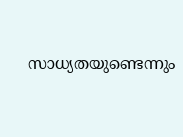സാധ്യതയുണ്ടെന്നും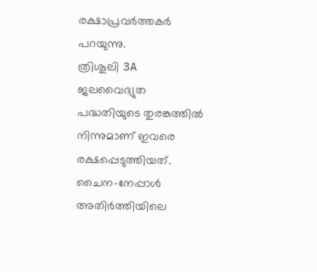രക്ഷാപ്രവർത്തകർ പറയുന്നു.
ത്രിശൂലി 3A ജലവൈദ്യുത പദ്ധതിയുടെ തുരങ്കത്തിൽ നിന്നുമാണ് ഇവരെ രക്ഷപ്പെടുത്തിയത്. ചൈന-നേപ്പാൾ അതിർത്തിയിലെ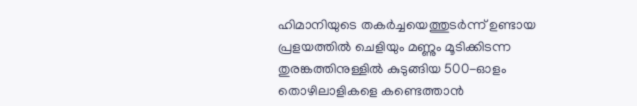ഹിമാനിയുടെ തകർച്ചയെത്തുടർന്ന് ഉണ്ടായ പ്രളയത്തിൽ ചെളിയും മണ്ണും മൂടിക്കിടന്ന തുരങ്കത്തിനുള്ളിൽ കുടുങ്ങിയ 500-ഓളം തൊഴിലാളികളെ കണ്ടെത്താൻ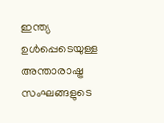ഇന്ത്യ ഉൾപ്പെടെയുള്ള അന്താരാഷ്ട്ര സംഘങ്ങളുടെ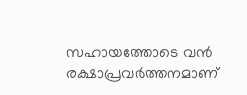സഹായത്തോടെ വൻ രക്ഷാപ്രവർത്തനമാണ്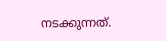നടക്കുന്നത്.